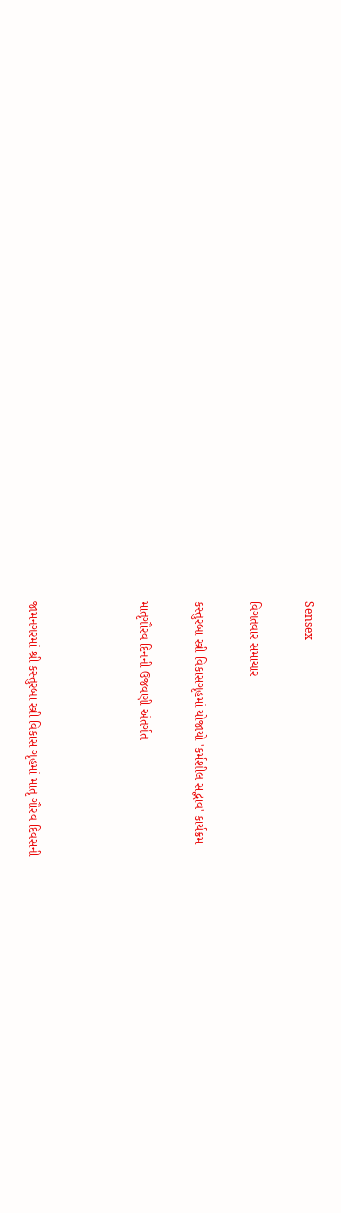Sensex

વિગતવાર સમાચાર

કસ્તુરબા સ્ત્રી વિકાસગૃહમાં યોજાયો 'કર્મશીલ સદ્ભાવ' કાર્યક્રમ

માતૃગૌરવ દિનની ઉજવણી અંતર્ગત



જામનગરમાં શ્રી કસ્તુરબા સ્ત્રી વિકાસ ગૃહમાં માતૃ ગૌરવ દિવસની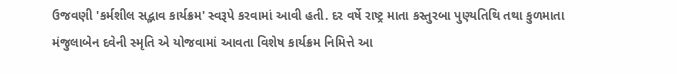ઉજવણી 'કર્મશીલ સદ્ભાવ કાર્યક્રમ' સ્વરૂપે કરવામાં આવી હતી. દર વર્ષે રાષ્ટ્ર માતા કસ્તુરબા પુણ્યતિથિ તથા કુળમાતા મંજુલાબેન દવેની સ્મૃતિ એ યોજવામાં આવતા વિશેષ કાર્યક્રમ નિમિત્તે આ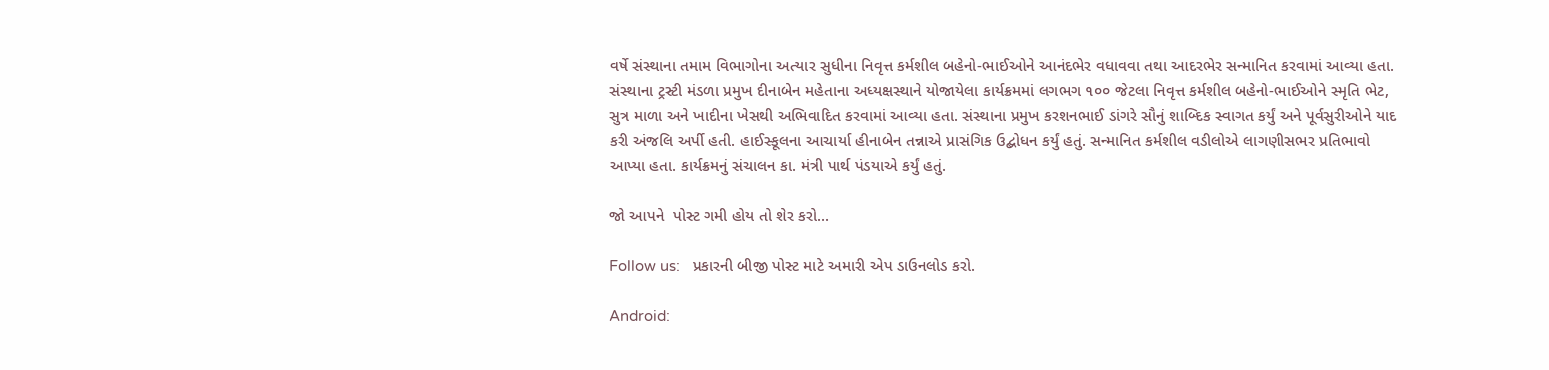વર્ષે સંસ્થાના તમામ વિભાગોના અત્યાર સુધીના નિવૃત્ત કર્મશીલ બહેનો-ભાઈઓને આનંદભેર વધાવવા તથા આદરભેર સન્માનિત કરવામાં આવ્યા હતા. સંસ્થાના ટ્રસ્ટી મંડળા પ્રમુખ દીનાબેન મહેતાના અધ્યક્ષસ્થાને યોજાયેલા કાર્યક્રમમાં લગભગ ૧૦૦ જેટલા નિવૃત્ત કર્મશીલ બહેનો-ભાઈઓને સ્મૃતિ ભેટ, સુત્ર માળા અને ખાદીના ખેસથી અભિવાદિત કરવામાં આવ્યા હતા. સંસ્થાના પ્રમુખ કરશનભાઈ ડાંગરે સૌનું શાબ્દિક સ્વાગત કર્યું અને પૂર્વસુરીઓને યાદ કરી અંજલિ અર્પી હતી. હાઈસ્કૂલના આચાર્યા હીનાબેન તન્નાએ પ્રાસંગિક ઉદ્બોધન કર્યું હતું. સન્માનિત કર્મશીલ વડીલોએ લાગણીસભર પ્રતિભાવો આપ્યા હતા. કાર્યક્રમનું સંચાલન કા. મંત્રી પાર્થ પંડયાએ કર્યું હતું.

જો આપને  પોસ્ટ ગમી હોય તો શેર કરો...

Follow us:   પ્રકારની બીજી પોસ્ટ માટે અમારી એપ ડાઉનલોડ કરો.

Android: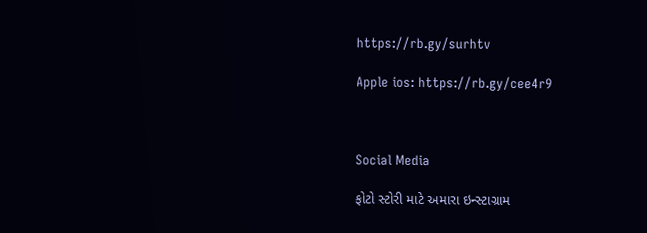https://rb.gy/surhtv

Apple ios: https://rb.gy/cee4r9



Social Media

ફોટો સ્ટોરી માટે અમારા ઇન્સ્ટાગ્રામ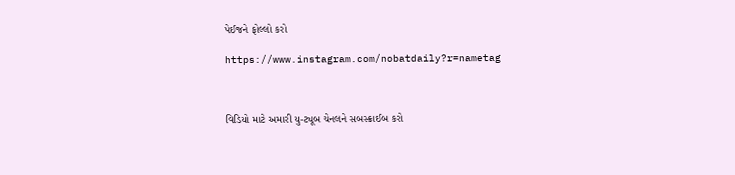પેઈજને ફોલ્લો કરો

https://www.instagram.com/nobatdaily?r=nametag



વિડિયો માટે અમારી યુ-ટ્યૂબ ચેનલને સબસ્ક્રાઈબ કરો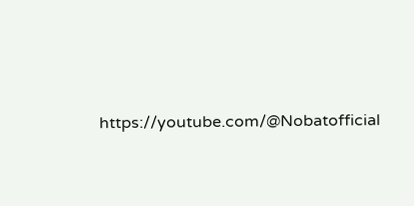https://youtube.com/@Nobatofficial